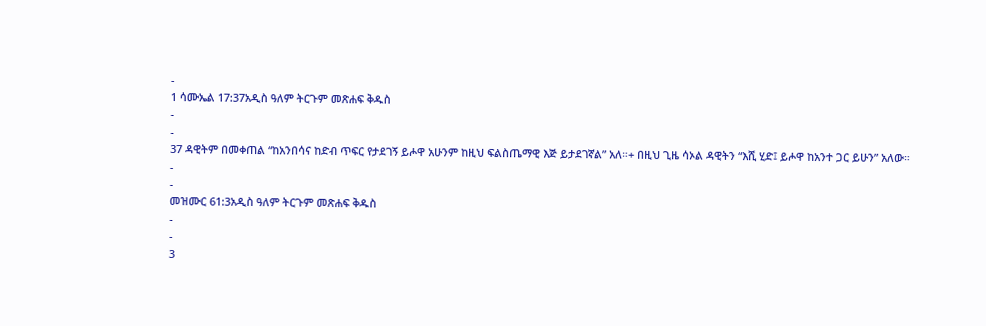-
1 ሳሙኤል 17:37አዲስ ዓለም ትርጉም መጽሐፍ ቅዱስ
-
-
37 ዳዊትም በመቀጠል “ከአንበሳና ከድብ ጥፍር የታደገኝ ይሖዋ አሁንም ከዚህ ፍልስጤማዊ እጅ ይታደገኛል” አለ።+ በዚህ ጊዜ ሳኦል ዳዊትን “እሺ ሂድ፤ ይሖዋ ከአንተ ጋር ይሁን” አለው።
-
-
መዝሙር 61:3አዲስ ዓለም ትርጉም መጽሐፍ ቅዱስ
-
-
3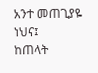አንተ መጠጊያዬ ነህና፤
ከጠላት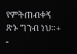የምትጠብቀኝ ጽኑ ግንብ ነህ።+
-